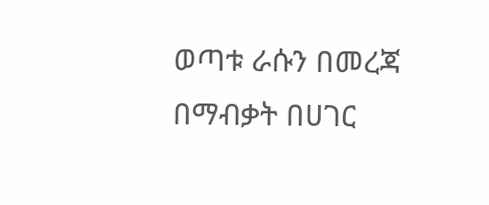ወጣቱ ራሱን በመረጃ በማብቃት በሀገር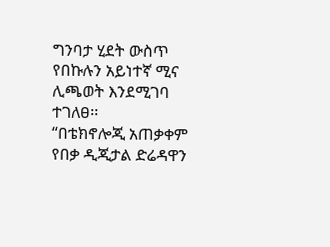ግንባታ ሂደት ውስጥ የበኩሉን አይነተኛ ሚና ሊጫወት እንደሚገባ ተገለፀ፡፡
“በቴክኖሎጂ አጠቃቀም የበቃ ዲጂታል ድሬዳዋን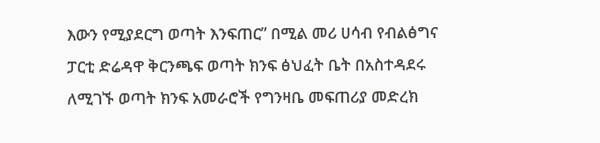እውን የሚያደርግ ወጣት እንፍጠር” በሚል መሪ ሀሳብ የብልፅግና ፓርቲ ድሬዳዋ ቅርንጫፍ ወጣት ክንፍ ፅህፈት ቤት በአስተዳደሩ ለሚገኙ ወጣት ክንፍ አመራሮች የግንዛቤ መፍጠሪያ መድረክ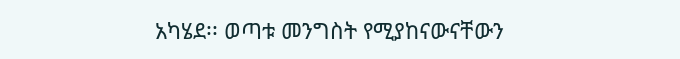አካሄደ፡፡ ወጣቱ መንግስት የሚያከናውናቸውን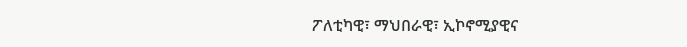ፖለቲካዊ፣ ማህበራዊ፣ ኢኮኖሚያዊና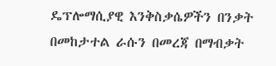ዴፕሎማሲያዊ እንቅስቃሴዎችን በንቃት በመከታተል ራሱን በመረጃ በማብቃት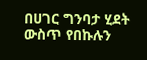በሀገር ግንባታ ሂደት ውስጥ የበኩሉን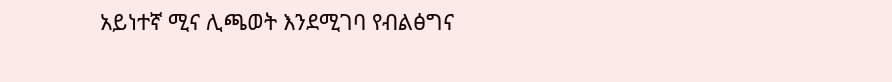አይነተኛ ሚና ሊጫወት እንደሚገባ የብልፅግና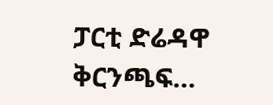ፓርቲ ድሬዳዋ ቅርንጫፍ…